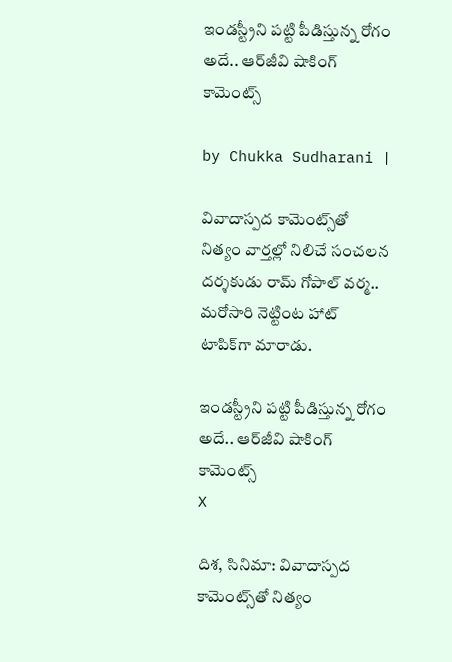ఇండస్ట్రీని పట్టి పీడిస్తున్న రోగం అదే.. ఆర్‌జీవి షాకింగ్ కామెంట్స్

by Chukka Sudharani |

వివాదాస్పద కామెంట్స్‌తో నిత్యం వార్తల్లో నిలిచే సంచలన దర్శకుడు రామ్ గోపాల్ వర్మ.. మరోసారి నెట్టింట హాట్ టాపిక్‌గా మారాడు.

ఇండస్ట్రీని పట్టి పీడిస్తున్న రోగం అదే.. ఆర్‌జీవి షాకింగ్ కామెంట్స్
X

దిశ, సినిమా: వివాదాస్పద కామెంట్స్‌తో నిత్యం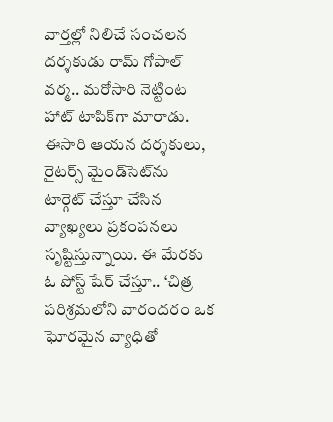వార్తల్లో నిలిచే సంచలన దర్శకుడు రామ్ గోపాల్ వర్మ.. మరోసారి నెట్టింట హాట్ టాపిక్‌గా మారాడు. ఈసారి ఆయన దర్శకులు, రైటర్స్ మైండ్‌సెట్‌ను టార్గెట్ చేస్తూ చేసిన వ్యాఖ్యలు ప్రకంపనలు సృష్టిస్తున్నాయి. ఈ మేరకు ఓ పోస్ట్ షేర్ చేస్తూ.. ‘చిత్ర పరిశ్రమలోని వారందరం ఒక ఘోరమైన వ్యాధితో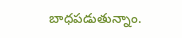బాధపడుతున్నాం.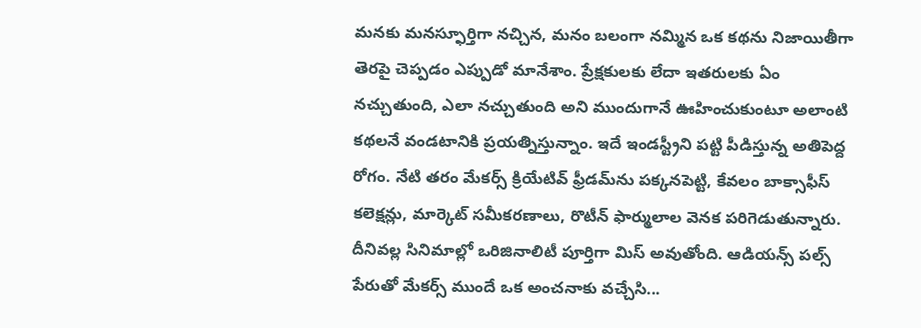మనకు మనస్ఫూర్తిగా నచ్చిన, మనం బలంగా నమ్మిన ఒక కథను నిజాయితీగా తెరపై చెప్పడం ఎప్పుడో మానేశాం. ప్రేక్షకులకు లేదా ఇతరులకు ఏం నచ్చుతుంది, ఎలా నచ్చుతుంది అని ముందుగానే ఊహించుకుంటూ అలాంటి కథలనే వండటానికి ప్రయత్నిస్తున్నాం. ఇదే ఇండస్ట్రీని పట్టి పీడిస్తున్న అతిపెద్ద రోగం. నేటి తరం మేకర్స్ క్రియేటివ్ ఫ్రీడమ్‌ను పక్కనపెట్టి, కేవలం బాక్సాఫీస్ కలెక్షన్లు, మార్కెట్ సమీకరణాలు, రొటీన్ ఫార్ములాల వెనక పరిగెడుతున్నారు. దీనివల్ల సినిమాల్లో ఒరిజినాలిటీ పూర్తిగా మిస్ అవుతోంది. ఆడియన్స్ పల్స్ పేరుతో మేకర్స్ ముందే ఒక అంచనాకు వచ్చేసి...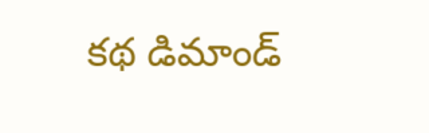కథ డిమాండ్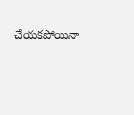చేయకపోయినా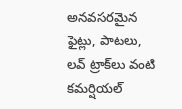అనవసరమైన ఫైట్లు, పాటలు, లవ్ ట్రాక్‌లు వంటి కమర్షియల్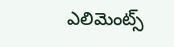ఎలిమెంట్స్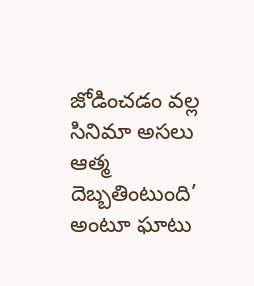జోడించడం వల్ల సినిమా అసలు ఆత్మ దెబ్బతింటుంది’ అంటూ ఘాటు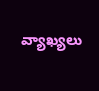వ్యాఖ్యలు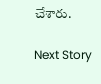చేశారు.

Next Story